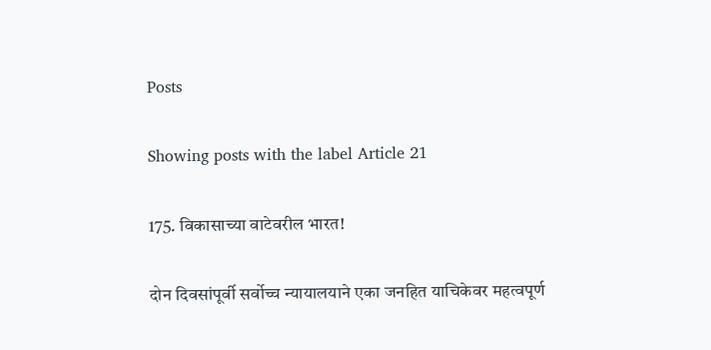Posts

Showing posts with the label Article 21

175. विकासाच्या वाटेवरील भारत!

दोन दिवसांपूर्वी सर्वोच्च न्यायालयाने एका जनहित याचिकेवर महत्वपूर्ण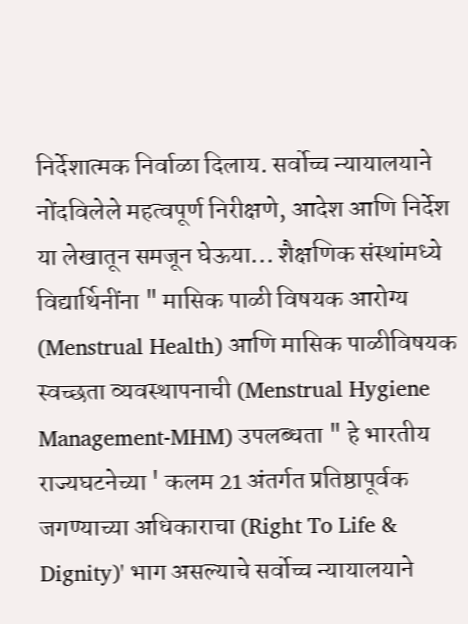निर्देशात्मक निर्वाळा दिलाय. सर्वोच्च न्यायालयाने नोंदविलेले महत्वपूर्ण निरीक्षणे, आदेश आणि निर्देश या लेखातून समजून घेऊया... शैक्षणिक संस्थांमध्ये विद्यार्थिनींना " मासिक पाळी विषयक आरोग्य (Menstrual Health) आणि मासिक पाळीविषयक स्वच्छता व्यवस्थापनाची (Menstrual Hygiene Management-MHM) उपलब्धता " हे भारतीय राज्यघटनेच्या ' कलम 21 अंतर्गत प्रतिष्ठापूर्वक जगण्याच्या अधिकाराचा (Right To Life & Dignity)' भाग असल्याचे सर्वोच्च न्यायालयाने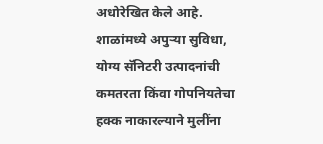अधोरेखित केले आहे. शाळांमध्ये अपुऱ्या सुविधा, योग्य सॅनिटरी उत्पादनांची कमतरता किंवा गोपनियतेचा हक्क नाकारल्याने मुलींना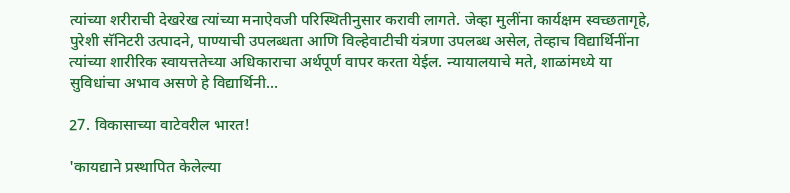त्यांच्या शरीराची देखरेख त्यांच्या मनाऐवजी परिस्थितीनुसार करावी लागते. जेव्हा मुलींना कार्यक्षम स्वच्छतागृहे, पुरेशी सॅनिटरी उत्पादने, पाण्याची उपलब्धता आणि विल्हेवाटीची यंत्रणा उपलब्ध असेल, तेव्हाच विद्यार्थिनींना त्यांच्या शारीरिक स्वायत्ततेच्या अधिकाराचा अर्थपूर्ण वापर करता येईल. न्यायालयाचे मते, शाळांमध्ये या सुविधांचा अभाव असणे हे विद्यार्थिनी...

27. विकासाच्या वाटेवरील भारत!

'कायद्याने प्रस्थापित केलेल्या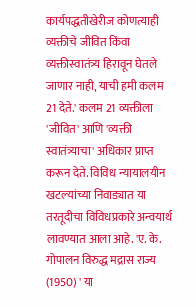कार्यपद्धतीखेरीज कोणत्याही व्यक्तीचे जीवित किंवा व्यक्तीस्वातंत्र्य हिरावून घेतले जाणार नाही, याची हमी कलम 21 देते.' कलम 21 व्यक्तीला 'जीवित' आणि 'व्यक्ती स्वातंत्र्याचा' अधिकार प्राप्त करून देते. विविध न्यायालयीन खटल्यांच्या निवाड्यात या तरतूदीचा विविधप्रकारे अन्वयार्थ लावण्यात आला आहे. 'ए. के. गोपालन विरुद्ध मद्रास राज्य (1950) ' या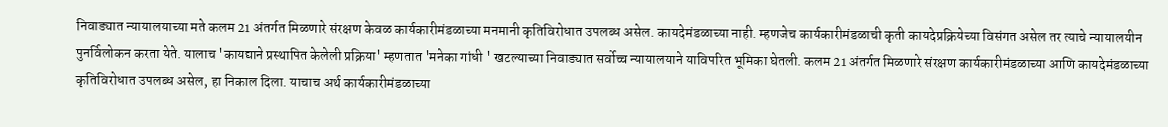निवाड्यात न्यायालयाच्या मते कलम 21 अंतर्गत मिळणारे संरक्षण केवळ कार्यकारीमंडळाच्या मनमानी कृतिविरोधात उपलब्ध असेल. कायदेमंडळाच्या नाही. म्हणजेच कार्यकारीमंडळाची कृती कायदेप्रक्रियेच्या विसंगत असेल तर त्याचे न्यायालयीन पुनर्विलोकन करता येते. यालाच 'कायद्याने प्रस्थापित केलेली प्रक्रिया' म्हणतात 'मनेका गांधी ' खटल्याच्या निवाड्यात सर्वोच्च न्यायालयाने याविपरित भूमिका घेतली. कलम 21 अंतर्गत मिळणारे संरक्षण कार्यकारीमंडळाच्या आणि कायदेमंडळाच्या कृतिविरोधात उपलब्ध असेल, हा निकाल दिला. याचाच अर्थ कार्यकारीमंडळाच्या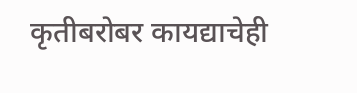कृतीबरोबर कायद्याचेही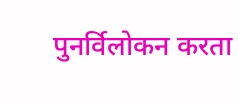पुनर्विलोकन करता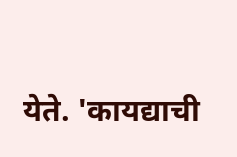येते. 'कायद्याची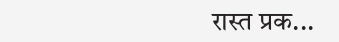रास्त प्रक...